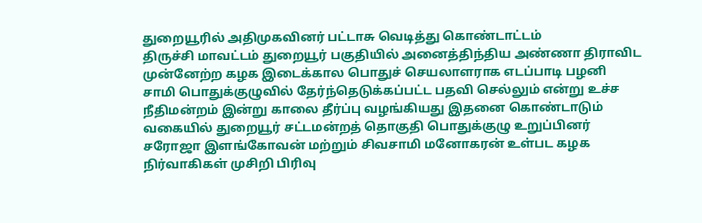துறையூரில் அதிமுகவினர் பட்டாசு வெடித்து கொண்டாட்டம்
திருச்சி மாவட்டம் துறையூர் பகுதியில் அனைத்திந்திய அண்ணா திராவிட முன்னேற்ற கழக இடைக்கால பொதுச் செயலாளராக எடப்பாடி பழனி சாமி பொதுக்குழுவில் தேர்ந்தெடுக்கப்பட்ட பதவி செல்லும் என்று உச்ச நீதிமன்றம் இன்று காலை தீர்ப்பு வழங்கியது இதனை கொண்டாடும் வகையில் துறையூர் சட்டமன்றத் தொகுதி பொதுக்குழு உறுப்பினர் சரோஜா இளங்கோவன் மற்றும் சிவசாமி மனோகரன் உள்பட கழக நிர்வாகிகள் முசிறி பிரிவு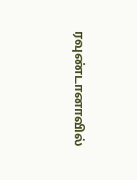ரவுண்டானாவில்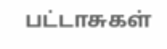பட்டாசுகள்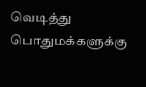வெடித்து பொதுமக்களுக்கு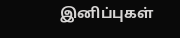இனிப்புகள்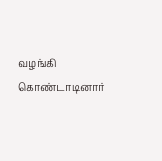வழங்கி கொண்டாடினார்